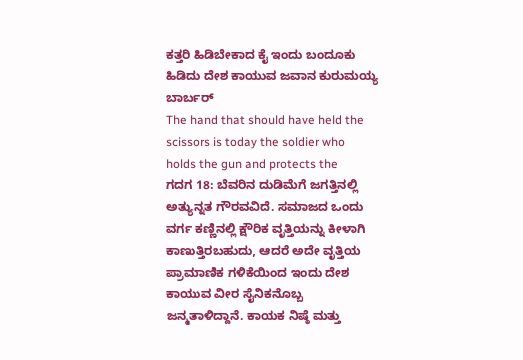ಕತ್ತರಿ ಹಿಡಿಬೇಕಾದ ಕೈ ಇಂದು ಬಂದೂಕು ಹಿಡಿದು ದೇಶ ಕಾಯುವ ಜವಾನ ಕುರುಮಯ್ಯ ಬಾರ್ಬರ್
The hand that should have held the scissors is today the soldier who holds the gun and protects the
ಗದಗ 18: ಬೆವರಿನ ದುಡಿಮೆಗೆ ಜಗತ್ತಿನಲ್ಲಿ ಅತ್ಯುನ್ನತ ಗೌರವವಿದೆ. ಸಮಾಜದ ಒಂದು ವರ್ಗ ಕಣ್ಣಿನಲ್ಲಿ ಕ್ಷೌರಿಕ ವೃತ್ತಿಯನ್ನು ಕೀಳಾಗಿ ಕಾಣುತ್ತಿರಬಹುದು, ಆದರೆ ಅದೇ ವೃತ್ತಿಯ ಪ್ರಾಮಾಣಿಕ ಗಳಿಕೆಯಿಂದ ಇಂದು ದೇಶ ಕಾಯುವ ವೀರ ಸೈನಿಕನೊಬ್ಬ ಜನ್ಮತಾಳಿದ್ದಾನೆ. ಕಾಯಕ ನಿಷ್ಠೆ ಮತ್ತು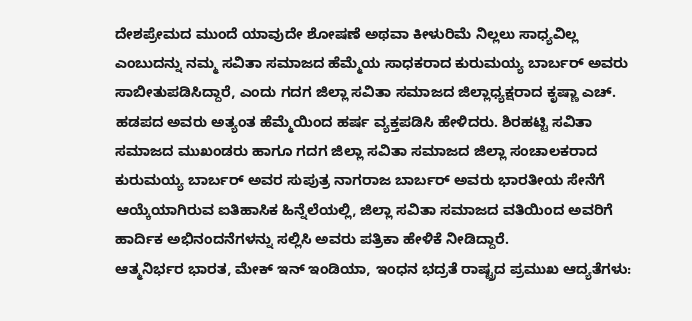ದೇಶಪ್ರೇಮದ ಮುಂದೆ ಯಾವುದೇ ಶೋಷಣೆ ಅಥವಾ ಕೀಳುರಿಮೆ ನಿಲ್ಲಲು ಸಾಧ್ಯವಿಲ್ಲ ಎಂಬುದನ್ನು ನಮ್ಮ ಸವಿತಾ ಸಮಾಜದ ಹೆಮ್ಮೆಯ ಸಾಧಕರಾದ ಕುರುಮಯ್ಯ ಬಾರ್ಬರ್ ಅವರು ಸಾಬೀತುಪಡಿಸಿದ್ದಾರೆ, ಎಂದು ಗದಗ ಜಿಲ್ಲಾ ಸವಿತಾ ಸಮಾಜದ ಜಿಲ್ಲಾಧ್ಯಕ್ಷರಾದ ಕೃಷ್ಣಾ ಎಚ್. ಹಡಪದ ಅವರು ಅತ್ಯಂತ ಹೆಮ್ಮೆಯಿಂದ ಹರ್ಷ ವ್ಯಕ್ತಪಡಿಸಿ ಹೇಳಿದರು. ಶಿರಹಟ್ಟಿ ಸವಿತಾ ಸಮಾಜದ ಮುಖಂಡರು ಹಾಗೂ ಗದಗ ಜಿಲ್ಲಾ ಸವಿತಾ ಸಮಾಜದ ಜಿಲ್ಲಾ ಸಂಚಾಲಕರಾದ ಕುರುಮಯ್ಯ ಬಾರ್ಬರ್ ಅವರ ಸುಪುತ್ರ ನಾಗರಾಜ ಬಾರ್ಬರ್ ಅವರು ಭಾರತೀಯ ಸೇನೆಗೆ ಆಯ್ಕೆಯಾಗಿರುವ ಐತಿಹಾಸಿಕ ಹಿನ್ನೆಲೆಯಲ್ಲಿ, ಜಿಲ್ಲಾ ಸವಿತಾ ಸಮಾಜದ ವತಿಯಿಂದ ಅವರಿಗೆ ಹಾರ್ದಿಕ ಅಭಿನಂದನೆಗಳನ್ನು ಸಲ್ಲಿಸಿ ಅವರು ಪತ್ರಿಕಾ ಹೇಳಿಕೆ ನೀಡಿದ್ದಾರೆ.
ಆತ್ಮನಿರ್ಭರ ಭಾರತ, ಮೇಕ್ ಇನ್ ಇಂಡಿಯಾ, ಇಂಧನ ಭದ್ರತೆ ರಾಷ್ಟ್ರದ ಪ್ರಮುಖ ಆದ್ಯತೆಗಳು: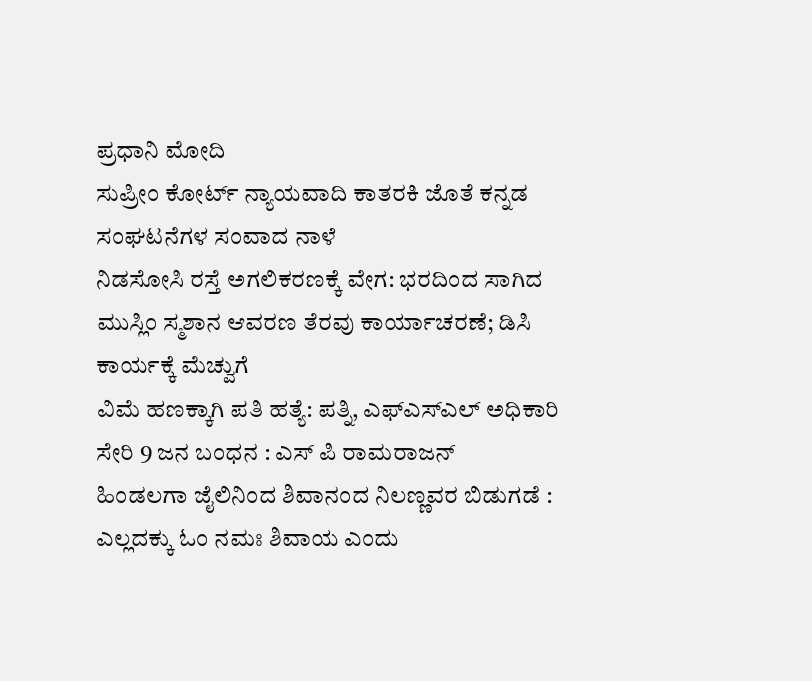ಪ್ರಧಾನಿ ಮೋದಿ
ಸುಪ್ರೀಂ ಕೋರ್ಟ್ ನ್ಯಾಯವಾದಿ ಕಾತರಕಿ ಜೊತೆ ಕನ್ನಡ ಸಂಘಟನೆಗಳ ಸಂವಾದ ನಾಳೆ
ನಿಡಸೋಸಿ ರಸ್ತೆ ಅಗಲಿಕರಣಕ್ಕೆ ವೇಗ: ಭರದಿಂದ ಸಾಗಿದ ಮುಸ್ಲಿಂ ಸ್ಮಶಾನ ಆವರಣ ತೆರವು ಕಾರ್ಯಾಚರಣೆ; ಡಿಸಿ ಕಾರ್ಯಕ್ಕೆ ಮೆಚ್ವುಗೆ
ವಿಮೆ ಹಣಕ್ಕಾಗಿ ಪತಿ ಹತ್ಯೆ: ಪತ್ನಿ, ಎಫ್ಎಸ್ಎಲ್ ಅಧಿಕಾರಿ ಸೇರಿ 9 ಜನ ಬಂಧನ : ಎಸ್ ಪಿ ರಾಮರಾಜನ್
ಹಿಂಡಲಗಾ ಜೈಲಿನಿಂದ ಶಿವಾನಂದ ನಿಲಣ್ಣವರ ಬಿಡುಗಡೆ : ಎಲ್ಲದಕ್ಕು ಓಂ ನಮಃ ಶಿವಾಯ ಎಂದು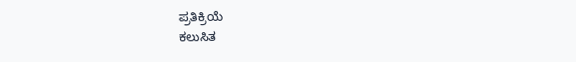ಪ್ರತಿಕ್ರಿಯೆ
ಕಲುಸಿತ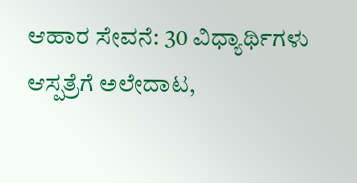ಆಹಾರ ಸೇವನೆ: 30 ವಿಧ್ಯಾರ್ಥಿಗಳು ಆಸ್ಪತ್ರೆಗೆ ಅಲೇದಾಟ,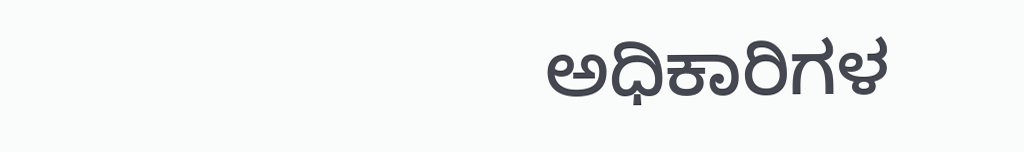ಅಧಿಕಾರಿಗಳ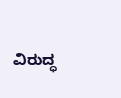ವಿರುದ್ಧ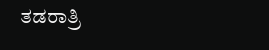ತಡರಾತ್ರಿ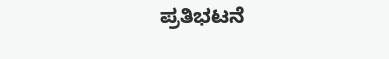ಪ್ರತಿಭಟನೆ